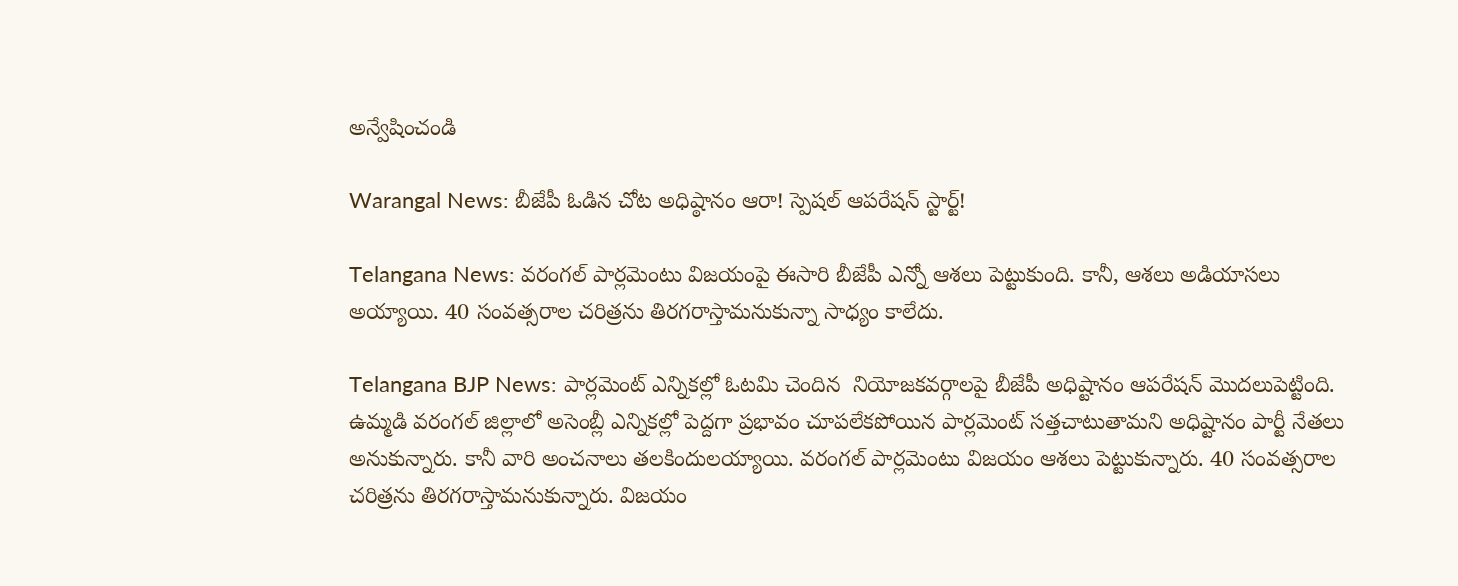అన్వేషించండి

Warangal News: బీజేపీ ఓడిన చోట అధిష్ఠానం ఆరా! స్పెషల్ ఆపరేషన్ స్టార్ట్!

Telangana News: వరంగల్ పార్లమెంటు విజయంపై ఈసారి బీజేపీ ఎన్నో ఆశలు పెట్టుకుంది. కానీ, ఆశలు అడియాసలు అయ్యాయి. 40 సంవత్సరాల చరిత్రను తిరగరాస్తామనుకున్నా సాధ్యం కాలేదు.

Telangana BJP News: పార్లమెంట్ ఎన్నికల్లో ఓటమి చెందిన  నియోజకవర్గాలపై బీజేపీ అధిష్టానం ఆపరేషన్ మొదలుపెట్టింది. ఉమ్మడి వరంగల్ జిల్లాలో అసెంబ్లీ ఎన్నికల్లో పెద్దగా ప్రభావం చూపలేకపోయిన పార్లమెంట్ సత్తచాటుతామని అధిష్టానం పార్టీ నేతలు అనుకున్నారు. కానీ వారి అంచనాలు తలకిందులయ్యాయి. వరంగల్ పార్లమెంటు విజయం ఆశలు పెట్టుకున్నారు. 40 సంవత్సరాల చరిత్రను తిరగరాస్తామనుకున్నారు. విజయం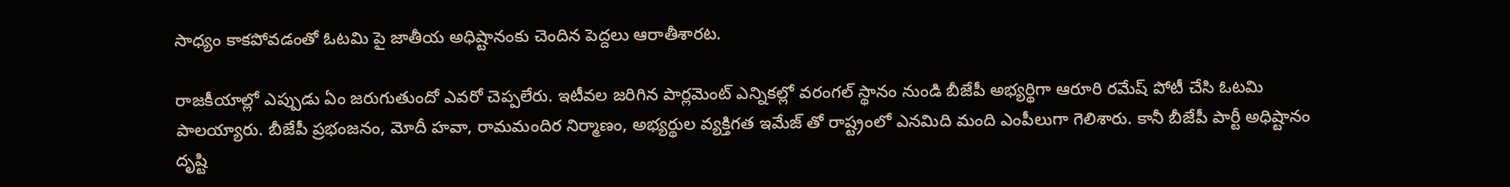సాధ్యం కాకపోవడంతో ఓటమి పై జాతీయ అధిష్టానంకు చెందిన పెద్దలు ఆరాతీశారట.

రాజకీయాల్లో ఎప్పుడు ఏం జరుగుతుందో ఎవరో చెప్పలేరు. ఇటీవల జరిగిన పార్లమెంట్ ఎన్నికల్లో వరంగల్ స్థానం నుండి బీజేపీ అభ్యర్థిగా ఆరూరి రమేష్ పోటీ చేసి ఓటమి పాలయ్యారు. బీజేపీ ప్రభంజనం, మోదీ హవా, రామమందిర నిర్మాణం, అభ్యర్థుల వ్యక్తిగత ఇమేజ్ తో రాష్ట్రంలో ఎనమిది మంది ఎంపీలుగా గెలిశారు. కానీ బీజేపీ పార్టీ అధిష్టానం దృష్టి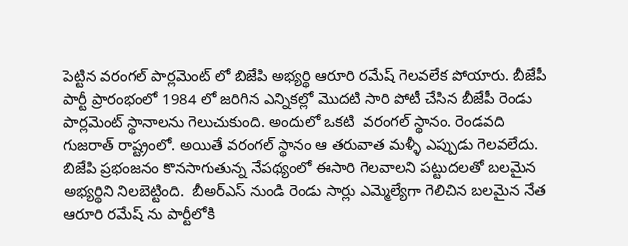పెట్టిన వరంగల్ పార్లమెంట్ లో బిజేపి అభ్యర్థి ఆరూరి రమేష్ గెలవలేక పోయారు. బీజేపీ పార్టీ ప్రారంభంలో 1984 లో జరిగిన ఎన్నికల్లో మొదటి సారి పోటీ చేసిన బీజేపీ రెండు పార్లమెంట్ స్థానాలను గెలుచుకుంది. అందులో ఒకటి  వరంగల్ స్థానం. రెండవది గుజరాత్ రాష్ట్రంలో. అయితే వరంగల్ స్థానం ఆ తరువాత మళ్ళీ ఎప్పుడు గెలవలేదు. బిజేపి ప్రభంజనం కొనసాగుతున్న నేపథ్యంలో ఈసారి గెలవాలని పట్టుదలతో బలమైన అభ్యర్థిని నిలబెట్టింది.  బీఅర్ఎస్ నుండి రెండు సార్లు ఎమ్మెల్యేగా గెలిచిన బలమైన నేత ఆరూరి రమేష్ ను పార్టీలోకి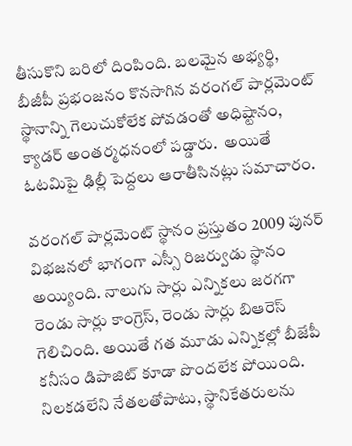తీసుకొని బరిలో దింపింది. బలమైన అభ్యర్థి, బీజీపీ ప్రభంజనం కొనసాగిన వరంగల్ పార్లమెంట్ స్థానాన్ని గెలుచుకోలేక పోవడంతో అధిష్టానం, క్యాడర్ అంతర్మధనంలో పడ్డారు.  అయితే ఓటమిపై ఢిల్లీ పెద్దలు ఆరాతీసినట్లు సమాచారం.

వరంగల్ పార్లమెంట్ స్థానం ప్రస్తుతం 2009 పునర్ విభజనలో భాగంగా ఎస్సీ రిజర్వుడు స్థానం అయ్యింది. నాలుగు సార్లు ఎన్నికలు జరగగా రెండు సార్లు కాంగ్రెస్, రెండు సార్లు బిఆరెస్ గెలిచింది. అయితే గత మూడు ఎన్నికల్లో బీజేపీ కనీసం డిపాజిట్ కూడా పొందలేక పోయింది. నిలకడలేని నేతలతోపాటు, స్థానికేతరులను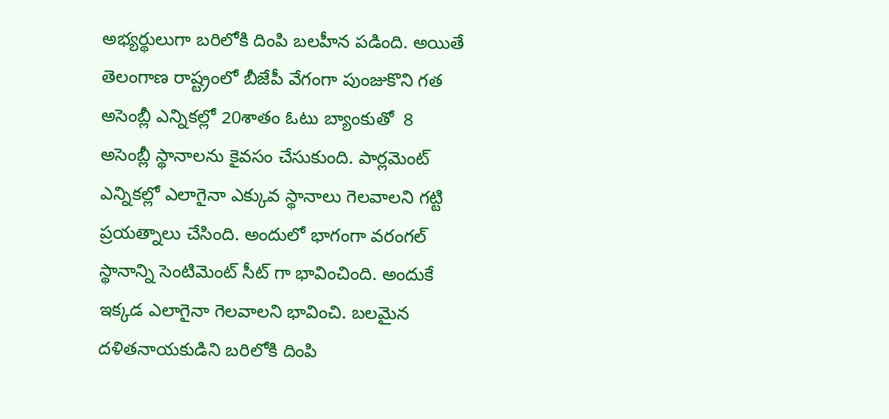అభ్యర్థులుగా బరిలోకి దింపి బలహీన పడింది. అయితే తెలంగాణ రాష్ట్రంలో బీజేపీ వేగంగా పుంజుకొని గత అసెంబ్లీ ఎన్నికల్లో 20శాతం ఓటు బ్యాంకుతో  8 అసెంబ్లీ స్థానాలను కైవసం చేసుకుంది. పార్లమెంట్ ఎన్నికల్లో ఎలాగైనా ఎక్కువ స్థానాలు గెలవాలని గట్టి ప్రయత్నాలు చేసింది. అందులో భాగంగా వరంగల్ స్థానాన్ని సెంటిమెంట్ సీట్ గా భావించింది. అందుకే ఇక్కడ ఎలాగైనా గెలవాలని భావించి. బలమైన దళితనాయకుడిని బరిలోకి దింపి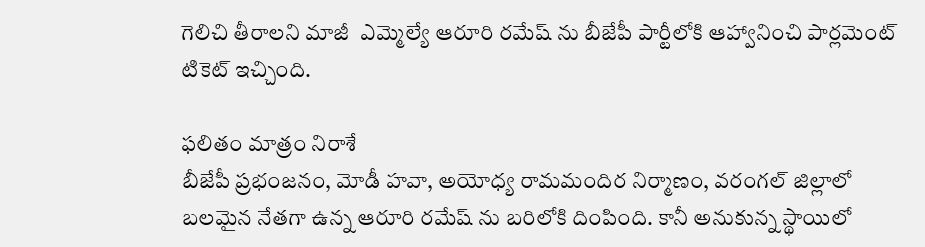గెలిచి తీరాలని మాజీ  ఎమ్మెల్యే ఆరూరి రమేష్ ను బీజేపీ పార్టీలోకి ఆహ్వానించి పార్లమెంట్ టికెట్ ఇచ్చింది.

ఫలితం మాత్రం నిరాశే
బీజేపీ ప్రభంజనం, మోడీ హవా, అయోధ్య రామమందిర నిర్మాణం, వరంగల్ జిల్లాలో బలమైన నేతగా ఉన్న ఆరూరి రమేష్ ను బరిలోకి దింపింది. కానీ అనుకున్న స్థాయిలో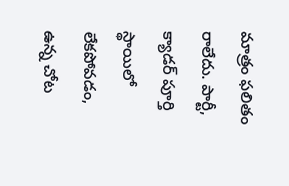మాత్రం ఫలితం రాలేదు. పార్టీ, క్యాడర్ పూర్తి స్థాయిలో లేకపోవడం, ఉన్న చోట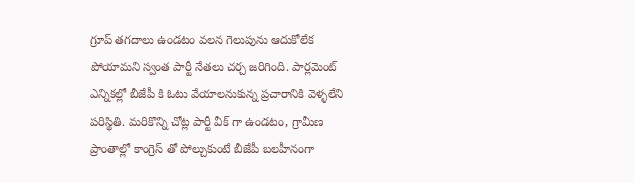గ్రూప్ తగదాలు ఉండటం వలన గెలుపును ఆదుకోలేక పోయామని స్వంత పార్టీ నేతలు చర్చ జరిగింది. పార్లమెంట్ ఎన్నికల్లో బీజేపీ కి ఓటు వేయాలనుకున్న ప్రచారానికి వెళ్ళలేని పరిస్థితి. మరికొన్ని చోట్ల పార్టీ వీక్ గా ఉండటం, గ్రామీణ ప్రాంతాల్లో కాంగ్రెస్ తో పోల్చుకుంటే బీజేపీ బలహీనంగా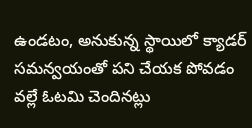ఉండటం, అనుకున్న స్థాయిలో క్యాడర్ సమన్వయంతో పని చేయక పోవడం వల్లే ఓటమి చెందినట్లు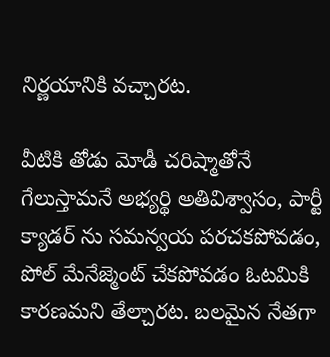నిర్ణయానికి వచ్చారట.

వీటికి తోడు మోడీ చరిష్మాతోనే గేలుస్తామనే అభ్యర్థి అతివిశ్వాసం, పార్టీ క్యాడర్ ను సమన్వయ పరచకపోవడం, పోల్ మేనేజ్మెంట్ చేకపోవడం ఓటమికి కారణమని తేల్చారట. బలమైన నేతగా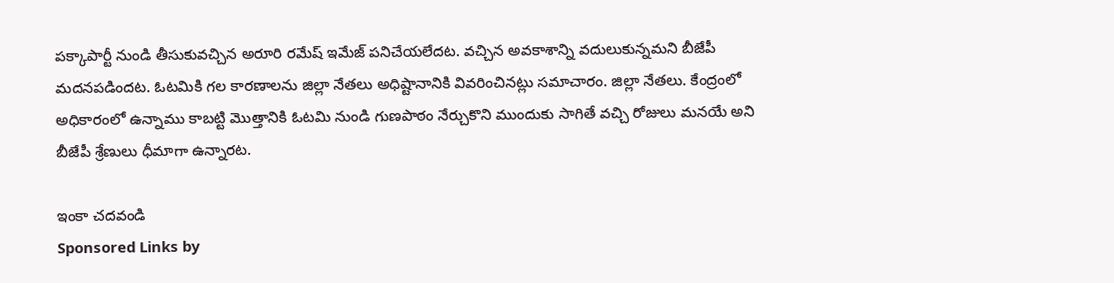పక్కాపార్టీ నుండి తీసుకువచ్చిన అరూరి రమేష్ ఇమేజ్ పనిచేయలేదట. వచ్చిన అవకాశాన్ని వదులుకున్నమని బీజేపీ మదనపడిందట. ఓటమికి గల కారణాలను జిల్లా నేతలు అధిష్టానానికి వివరించినట్లు సమాచారం. జిల్లా నేతలు. కేంద్రంలో అధికారంలో ఉన్నాము కాబట్టి మొత్తానికి ఓటమి నుండి గుణపాఠం నేర్చుకొని ముందుకు సాగితే వచ్చి రోజులు మనయే అని బీజేపీ శ్రేణులు ధీమాగా ఉన్నారట.

ఇంకా చదవండి
Sponsored Links by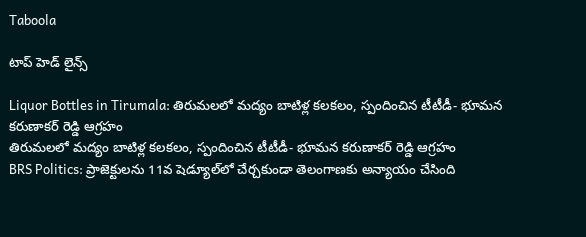Taboola

టాప్ హెడ్ లైన్స్

Liquor Bottles in Tirumala: తిరుమలలో మద్యం బాటిళ్ల కలకలం, స్పందించిన టీటీడీ- భూమన కరుణాకర్ రెడ్డి ఆగ్రహం
తిరుమలలో మద్యం బాటిళ్ల కలకలం, స్పందించిన టీటీడీ- భూమన కరుణాకర్ రెడ్డి ఆగ్రహం
BRS Politics: ప్రాజెక్టులను 11వ షెడ్యూల్‌లో చేర్చకుండా తెలంగాణకు అన్యాయం చేసింది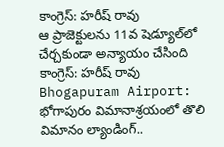కాంగ్రెస్: హరీష్ రావు
ఆ ప్రాజెక్టులను 11వ షెడ్యూల్‌లో చేర్చకుండా అన్యాయం చేసింది కాంగ్రెస్: హరీష్ రావు
Bhogapuram Airport: భోగాపురం విమానాశ్రయంలో తొలి విమానం ల్యాండింగ్..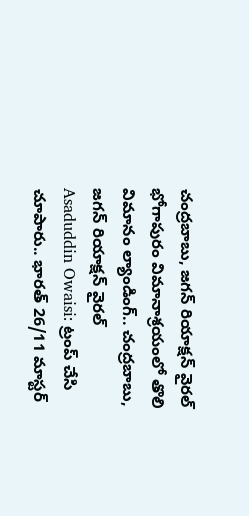చంద్రబాబు, జగన్ రియాక్షన్ వైరల్
భోగాపురం విమానాశ్రయంలో తొలి విమానం ల్యాండింగ్.. చంద్రబాబు, జగన్ రియాక్షన్ వైరల్
Asaduddin Owaisi: ట్రంప్ చేసి చూపారు.. భారత్ 26/11 మాస్టర్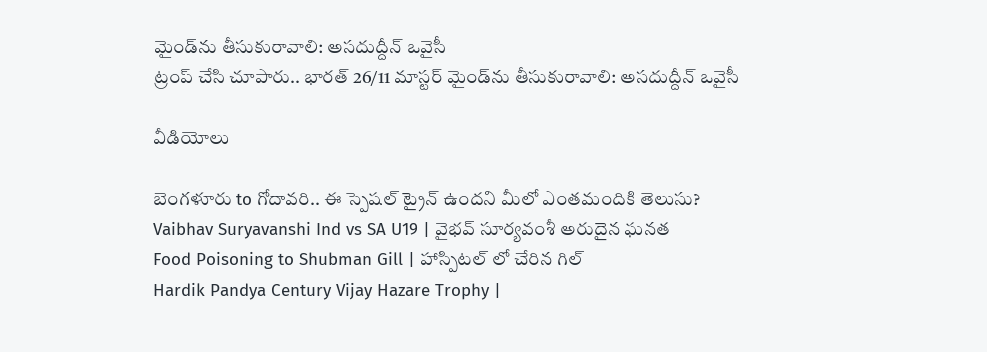మైండ్‌ను తీసుకురావాలి: అసదుద్దీన్ ఒవైసీ
ట్రంప్ చేసి చూపారు.. భారత్ 26/11 మాస్టర్ మైండ్‌ను తీసుకురావాలి: అసదుద్దీన్ ఒవైసీ

వీడియోలు

బెంగళూరు to గోదావరి.. ఈ స్పెషల్ ట్రైన్ ఉందని మీలో ఎంతమందికి తెలుసు?
Vaibhav Suryavanshi Ind vs SA U19 | వైభవ్ సూర్యవంశీ అరుదైన ఘనత
Food Poisoning to Shubman Gill | హాస్పిటల్ లో చేరిన గిల్
Hardik Pandya Century Vijay Hazare Trophy |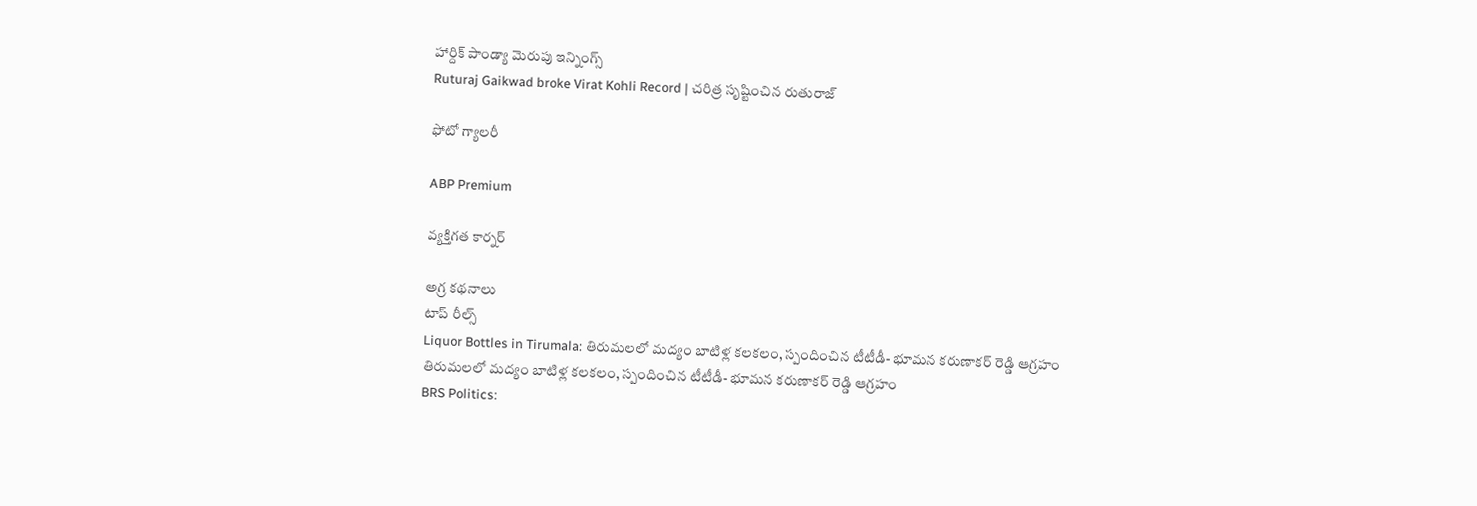హార్దిక్ పాండ్యా మెరుపు ఇన్నింగ్స్
Ruturaj Gaikwad broke Virat Kohli Record | చరిత్ర సృష్టించిన రుతురాజ్

ఫోటో గ్యాలరీ

ABP Premium

వ్యక్తిగత కార్నర్

అగ్ర కథనాలు
టాప్ రీల్స్
Liquor Bottles in Tirumala: తిరుమలలో మద్యం బాటిళ్ల కలకలం, స్పందించిన టీటీడీ- భూమన కరుణాకర్ రెడ్డి ఆగ్రహం
తిరుమలలో మద్యం బాటిళ్ల కలకలం, స్పందించిన టీటీడీ- భూమన కరుణాకర్ రెడ్డి ఆగ్రహం
BRS Politics: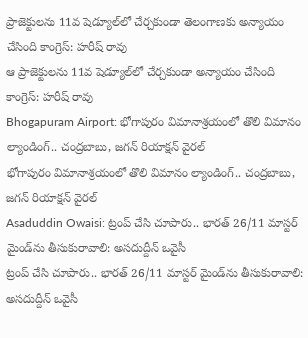ప్రాజెక్టులను 11వ షెడ్యూల్‌లో చేర్చకుండా తెలంగాణకు అన్యాయం చేసింది కాంగ్రెస్: హరీష్ రావు
ఆ ప్రాజెక్టులను 11వ షెడ్యూల్‌లో చేర్చకుండా అన్యాయం చేసింది కాంగ్రెస్: హరీష్ రావు
Bhogapuram Airport: భోగాపురం విమానాశ్రయంలో తొలి విమానం ల్యాండింగ్.. చంద్రబాబు, జగన్ రియాక్షన్ వైరల్
భోగాపురం విమానాశ్రయంలో తొలి విమానం ల్యాండింగ్.. చంద్రబాబు, జగన్ రియాక్షన్ వైరల్
Asaduddin Owaisi: ట్రంప్ చేసి చూపారు.. భారత్ 26/11 మాస్టర్ మైండ్‌ను తీసుకురావాలి: అసదుద్దీన్ ఒవైసీ
ట్రంప్ చేసి చూపారు.. భారత్ 26/11 మాస్టర్ మైండ్‌ను తీసుకురావాలి: అసదుద్దీన్ ఒవైసీ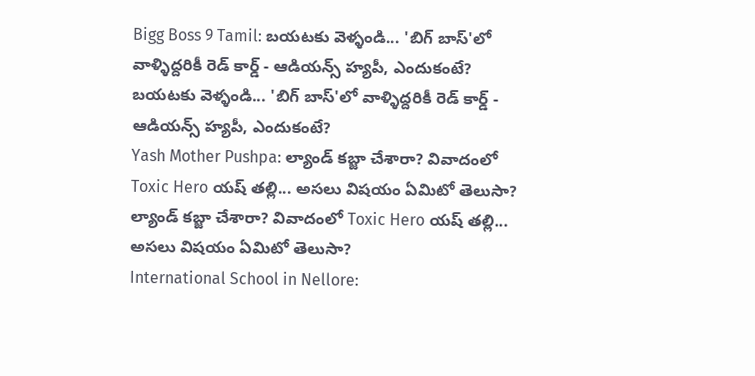Bigg Boss 9 Tamil: బయటకు వెళ్ళండి... 'బిగ్ బాస్'లో వాళ్ళిద్దరికీ రెడ్ కార్డ్ - ఆడియన్స్‌ హ్యపీ, ఎందుకంటే?
బయటకు వెళ్ళండి... 'బిగ్ బాస్'లో వాళ్ళిద్దరికీ రెడ్ కార్డ్ - ఆడియన్స్‌ హ్యపీ, ఎందుకంటే?
Yash Mother Pushpa: ల్యాండ్ కబ్జా చేశారా? వివాదంలో Toxic Hero యష్ తల్లి... అసలు విషయం ఏమిటో తెలుసా?
ల్యాండ్ కబ్జా చేశారా? వివాదంలో Toxic Hero యష్ తల్లి... అసలు విషయం ఏమిటో తెలుసా?
International School in Nellore: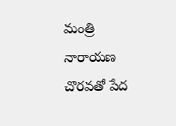మంత్రి నారాయణ చొరవతో పేద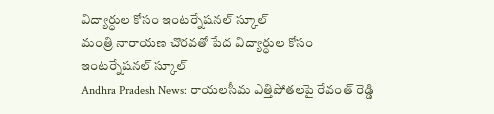విద్యార్ధుల కోసం ఇంటర్నేషనల్ స్కూల్
మంత్రి నారాయణ చొరవతో పేద విద్యార్ధుల కోసం ఇంటర్నేషనల్ స్కూల్
Andhra Pradesh News: రాయలసీమ ఎత్తిపోతలపై రేవంత్ రెడ్డి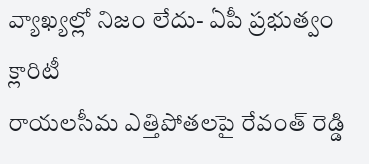వ్యాఖ్యల్లో నిజం లేదు- ఏపీ ప్రభుత్వం క్లారిటీ
రాయలసీమ ఎత్తిపోతలపై రేవంత్ రెడ్డి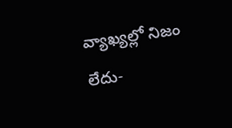వ్యాఖ్యల్లో నిజం లేదు-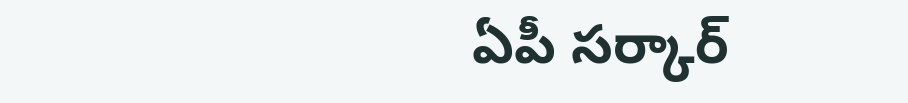ఏపీ సర్కార్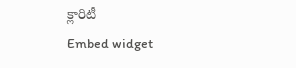క్లారిటీ
Embed widget